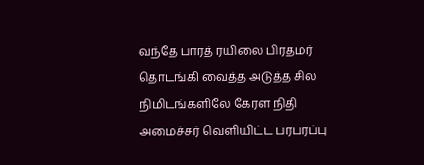வந்தே பாரத் ரயிலை பிரதமர் தொடங்கி வைத்த அடுத்த சில நிமிடங்களிலே கேரள நிதி அமைச்சர் வெளியிட்ட பரபரப்பு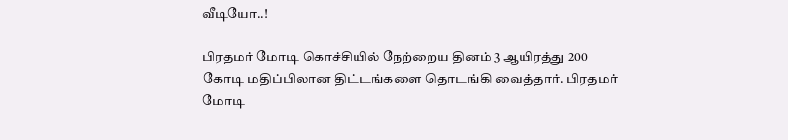வீடியோ..!

பிரதமர் மோடி கொச்சியில் நேற்றைய தினம் 3 ஆயிரத்து 200 கோடி மதிப்பிலான திட்டங்களை தொடங்கி வைத்தார். பிரதமர் மோடி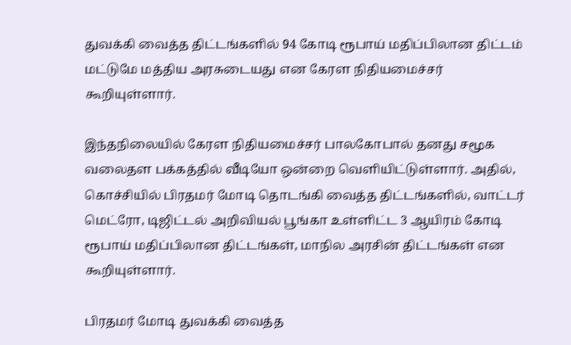துவக்கி வைத்த திட்டங்களில் 94 கோடி ரூபாய் மதிப்பிலான திட்டம் மட்டுமே மத்திய அரசுடையது என கேரள நிதியமைச்சர் கூறியுள்ளார்.

இந்தநிலையில் கேரள நிதியமைச்சர் பாலகோபால் தனது சமூக வலைதள பக்கத்தில் வீடியோ ஒன்றை வெளியிட்டுள்ளார். அதில், கொச்சியில் பிரதமர் மோடி தொடங்கி வைத்த திட்டங்களில், வாட்டர் மெட்ரோ, டிஜிட்டல் அறிவியல் பூங்கா உள்ளிட்ட 3 ஆயிரம் கோடி ரூபாய் மதிப்பிலான திட்டங்கள், மாநில அரசின் திட்டங்கள் என கூறியுள்ளார்.

பிரதமர் மோடி துவக்கி வைத்த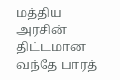மத்திய அரசின் திட்டமான வந்தே பாரத்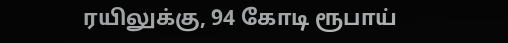ரயிலுக்கு, 94 கோடி ரூபாய்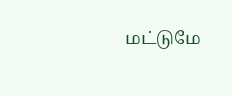மட்டுமே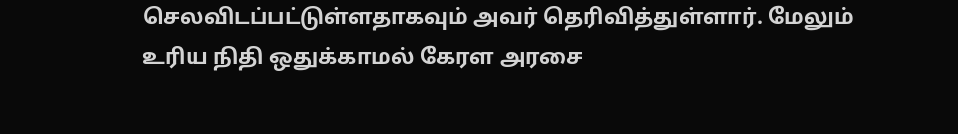செலவிடப்பட்டுள்ளதாகவும் அவர் தெரிவித்துள்ளார். மேலும் உரிய நிதி ஒதுக்காமல் கேரள அரசை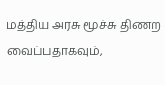மத்திய அரசு மூச்சு திணற வைப்பதாகவும்,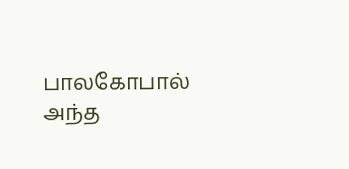பாலகோபால் அந்த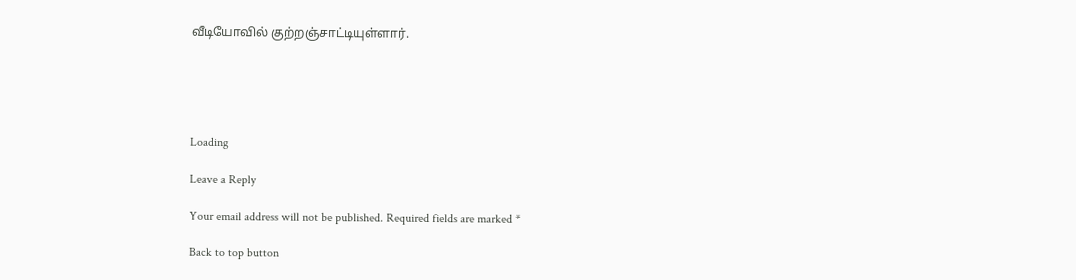வீடியோவில் குற்றஞ்சாட்டியுள்ளார்.





Loading

Leave a Reply

Your email address will not be published. Required fields are marked *

Back to top button